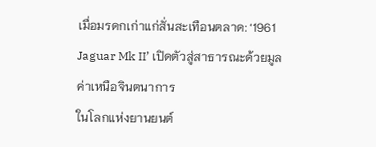เมื่อมรดกเก่าแก่สั่นสะเทือนตลาด: ‘1961 Jaguar Mk II’ เปิดตัวสู่สาธารณะด้วยมูลค่าเหนือจินตนาการ
ในโลกแห่งยานยนต์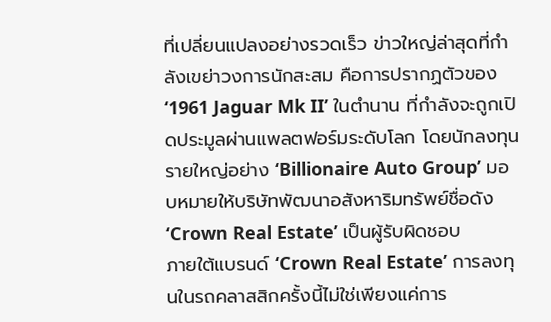ที่เปลี่ยนแปลงอย่างรวดเร็ว ข่าวใหญ่ล่าสุดที่กำลังเขย่าวงการนักสะสม คือการปรากฏตัวของ ‘1961 Jaguar Mk II’ ในตำนาน ที่กำลังจะถูกเปิดประมูลผ่านแพลตฟอร์มระดับโลก โดยนักลงทุนรายใหญ่อย่าง ‘Billionaire Auto Group’ มอบหมายให้บริษัทพัฒนาอสังหาริมทรัพย์ชื่อดัง ‘Crown Real Estate’ เป็นผู้รับผิดชอบ
ภายใต้แบรนด์ ‘Crown Real Estate’ การลงทุนในรถคลาสสิกครั้งนี้ไม่ใช่เพียงแค่การ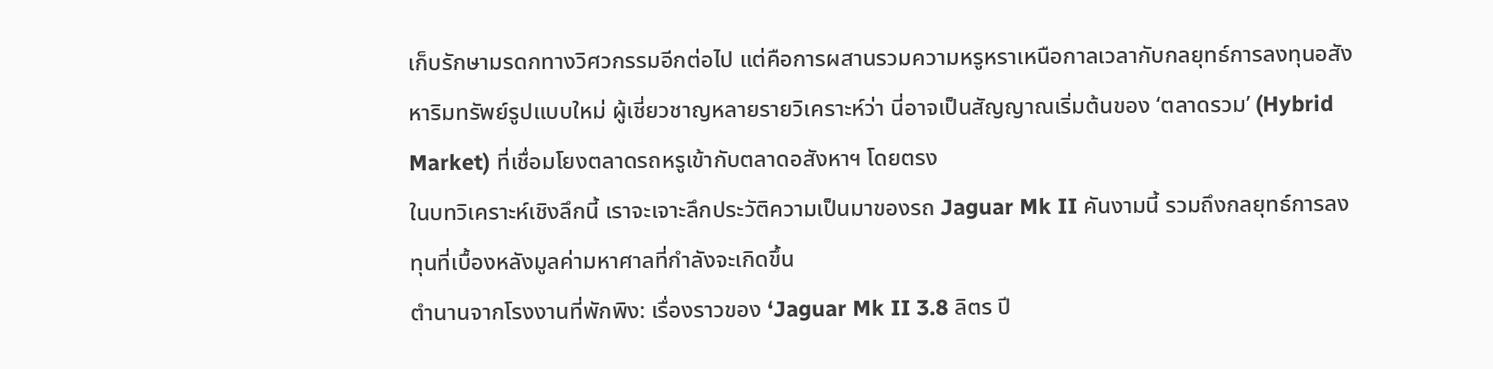เก็บรักษามรดกทางวิศวกรรมอีกต่อไป แต่คือการผสานรวมความหรูหราเหนือกาลเวลากับกลยุทธ์การลงทุนอสังหาริมทรัพย์รูปแบบใหม่ ผู้เชี่ยวชาญหลายรายวิเคราะห์ว่า นี่อาจเป็นสัญญาณเริ่มต้นของ ‘ตลาดรวม’ (Hybrid Market) ที่เชื่อมโยงตลาดรถหรูเข้ากับตลาดอสังหาฯ โดยตรง
ในบทวิเคราะห์เชิงลึกนี้ เราจะเจาะลึกประวัติความเป็นมาของรถ Jaguar Mk II คันงามนี้ รวมถึงกลยุทธ์การลงทุนที่เบื้องหลังมูลค่ามหาศาลที่กำลังจะเกิดขึ้น
ตำนานจากโรงงานที่พักพิง: เรื่องราวของ ‘Jaguar Mk II 3.8 ลิตร ปี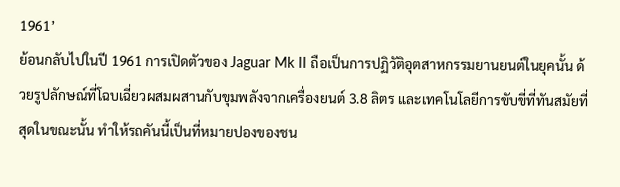1961’
ย้อนกลับไปในปี 1961 การเปิดตัวของ Jaguar Mk II ถือเป็นการปฏิวัติอุตสาหกรรมยานยนต์ในยุคนั้น ด้วยรูปลักษณ์ที่โฉบเฉี่ยวผสมผสานกับขุมพลังจากเครื่องยนต์ 3.8 ลิตร และเทคโนโลยีการขับขี่ที่ทันสมัยที่สุดในขณะนั้น ทำให้รถคันนี้เป็นที่หมายปองของชน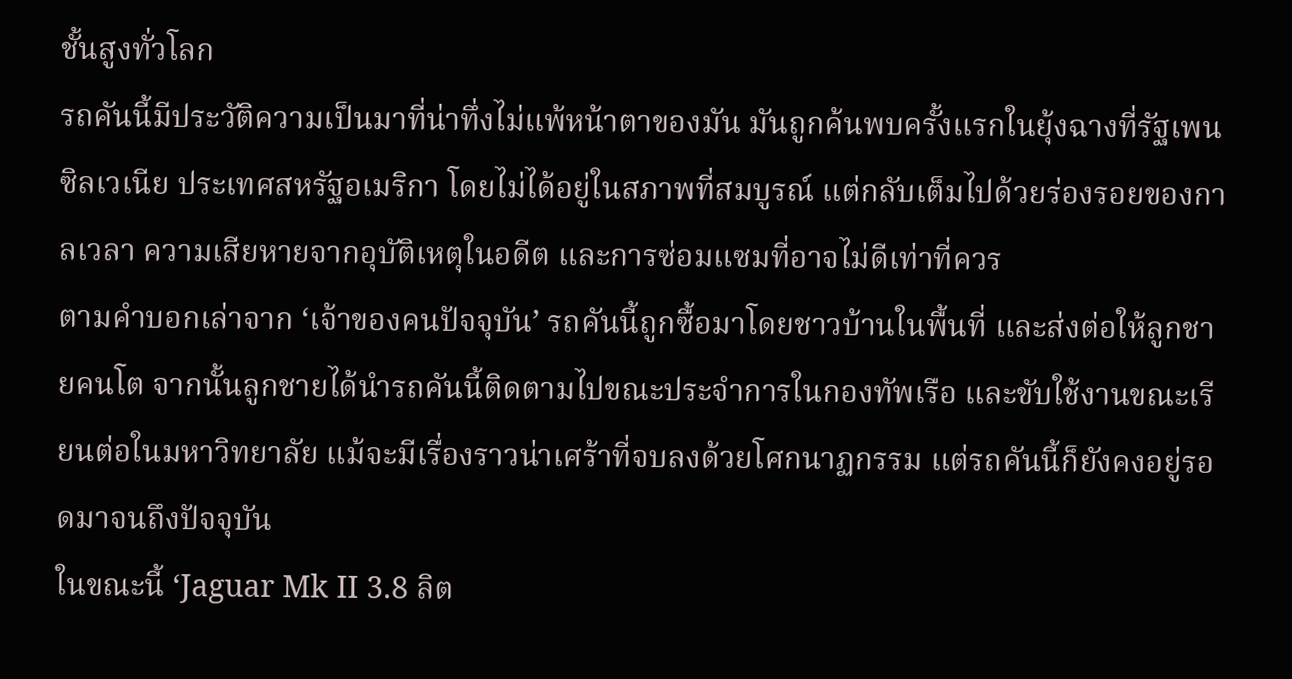ชั้นสูงทั่วโลก
รถคันนี้มีประวัติความเป็นมาที่น่าทึ่งไม่แพ้หน้าตาของมัน มันถูกค้นพบครั้งแรกในยุ้งฉางที่รัฐเพนซิลเวเนีย ประเทศสหรัฐอเมริกา โดยไม่ได้อยู่ในสภาพที่สมบูรณ์ แต่กลับเต็มไปด้วยร่องรอยของกาลเวลา ความเสียหายจากอุบัติเหตุในอดีต และการซ่อมแซมที่อาจไม่ดีเท่าที่ควร
ตามคำบอกเล่าจาก ‘เจ้าของคนปัจจุบัน’ รถคันนี้ถูกซื้อมาโดยชาวบ้านในพื้นที่ และส่งต่อให้ลูกชายคนโต จากนั้นลูกชายได้นำรถคันนี้ติดตามไปขณะประจำการในกองทัพเรือ และขับใช้งานขณะเรียนต่อในมหาวิทยาลัย แม้จะมีเรื่องราวน่าเศร้าที่จบลงด้วยโศกนาฏกรรม แต่รถคันนี้ก็ยังคงอยู่รอดมาจนถึงปัจจุบัน
ในขณะนี้ ‘Jaguar Mk II 3.8 ลิต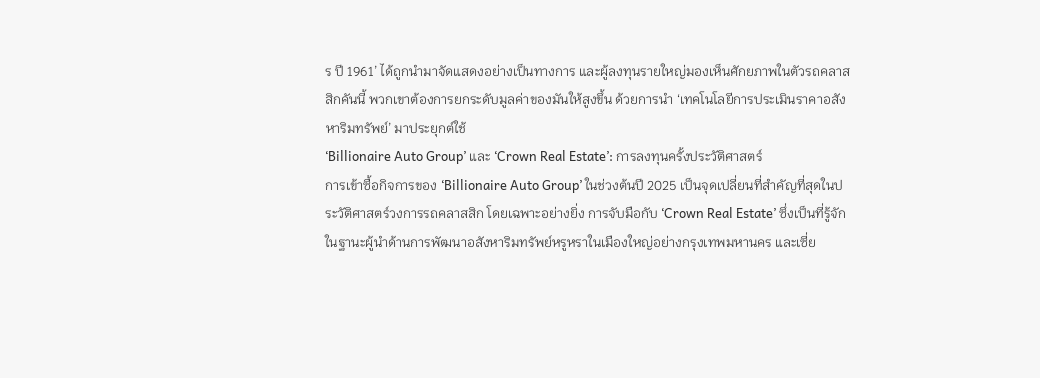ร ปี 1961’ ได้ถูกนำมาจัดแสดงอย่างเป็นทางการ และผู้ลงทุนรายใหญ่มองเห็นศักยภาพในตัวรถคลาสสิกคันนี้ พวกเขาต้องการยกระดับมูลค่าของมันให้สูงขึ้น ด้วยการนำ ‘เทคโนโลยีการประเมินราคาอสังหาริมทรัพย์’ มาประยุกต์ใช้
‘Billionaire Auto Group’ และ ‘Crown Real Estate’: การลงทุนครั้งประวัติศาสตร์
การเข้าซื้อกิจการของ ‘Billionaire Auto Group’ ในช่วงต้นปี 2025 เป็นจุดเปลี่ยนที่สำคัญที่สุดในประวัติศาสตร์วงการรถคลาสสิก โดยเฉพาะอย่างยิ่ง การจับมือกับ ‘Crown Real Estate’ ซึ่งเป็นที่รู้จักในฐานะผู้นำด้านการพัฒนาอสังหาริมทรัพย์หรูหราในเมืองใหญ่อย่างกรุงเทพมหานคร และเซี่ย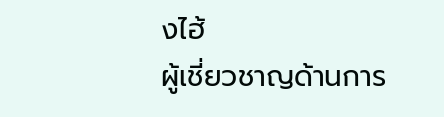งไฮ้
ผู้เชี่ยวชาญด้านการ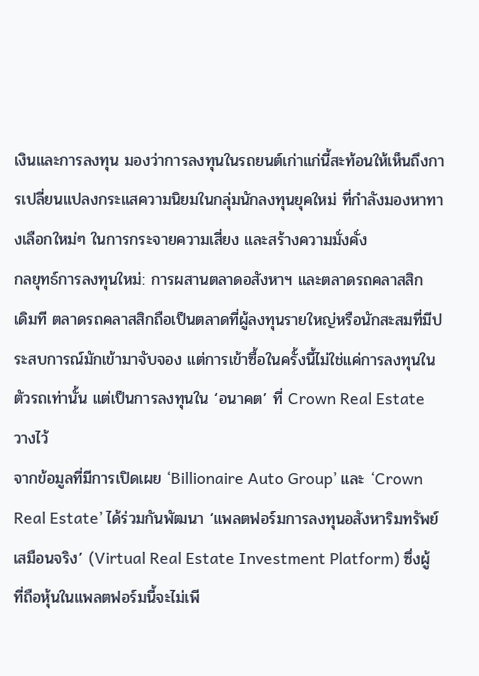เงินและการลงทุน มองว่าการลงทุนในรถยนต์เก่าแก่นี้สะท้อนให้เห็นถึงการเปลี่ยนแปลงกระแสความนิยมในกลุ่มนักลงทุนยุคใหม่ ที่กำลังมองหาทางเลือกใหม่ๆ ในการกระจายความเสี่ยง และสร้างความมั่งคั่ง
กลยุทธ์การลงทุนใหม่: การผสานตลาดอสังหาฯ และตลาดรถคลาสสิก
เดิมที ตลาดรถคลาสสิกถือเป็นตลาดที่ผู้ลงทุนรายใหญ่หรือนักสะสมที่มีประสบการณ์มักเข้ามาจับจอง แต่การเข้าซื้อในครั้งนี้ไม่ใช่แค่การลงทุนในตัวรถเท่านั้น แต่เป็นการลงทุนใน ‘อนาคต’ ที่ Crown Real Estate วางไว้
จากข้อมูลที่มีการเปิดเผย ‘Billionaire Auto Group’ และ ‘Crown Real Estate’ ได้ร่วมกันพัฒนา ‘แพลตฟอร์มการลงทุนอสังหาริมทรัพย์เสมือนจริง’ (Virtual Real Estate Investment Platform) ซึ่งผู้ที่ถือหุ้นในแพลตฟอร์มนี้จะไม่เพี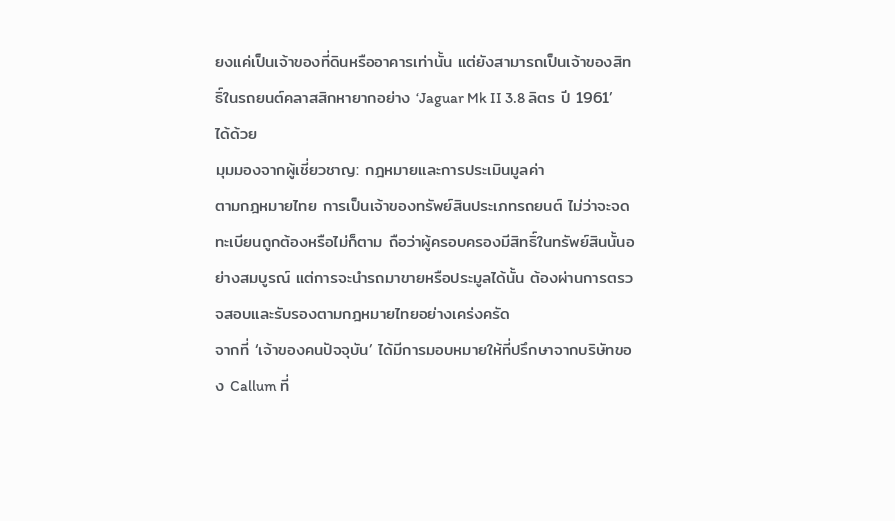ยงแค่เป็นเจ้าของที่ดินหรืออาคารเท่านั้น แต่ยังสามารถเป็นเจ้าของสิทธิ์ในรถยนต์คลาสสิกหายากอย่าง ‘Jaguar Mk II 3.8 ลิตร ปี 1961’ ได้ด้วย
มุมมองจากผู้เชี่ยวชาญ: กฎหมายและการประเมินมูลค่า
ตามกฎหมายไทย การเป็นเจ้าของทรัพย์สินประเภทรถยนต์ ไม่ว่าจะจดทะเบียนถูกต้องหรือไม่ก็ตาม ถือว่าผู้ครอบครองมีสิทธิ์ในทรัพย์สินนั้นอย่างสมบูรณ์ แต่การจะนำรถมาขายหรือประมูลได้นั้น ต้องผ่านการตรวจสอบและรับรองตามกฎหมายไทยอย่างเคร่งครัด
จากที่ ‘เจ้าของคนปัจจุบัน’ ได้มีการมอบหมายให้ที่ปรึกษาจากบริษัทของ Callum ที่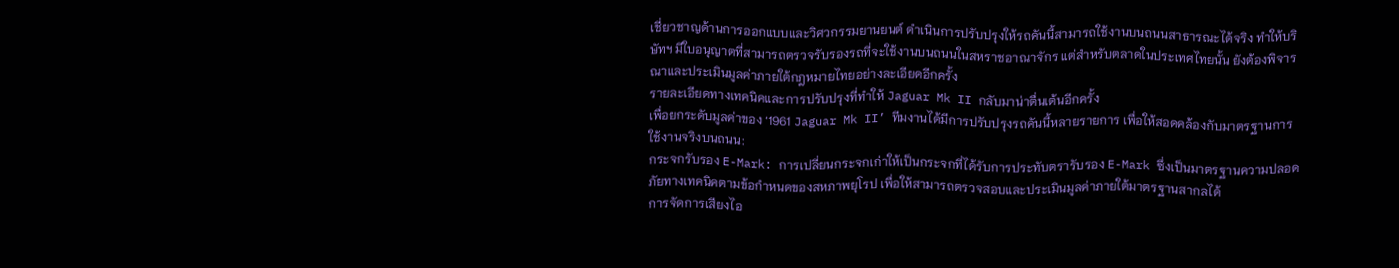เชี่ยวชาญด้านการออกแบบและวิศวกรรมยานยนต์ ดำเนินการปรับปรุงให้รถคันนี้สามารถใช้งานบนถนนสาธารณะได้จริง ทำให้บริษัทฯ มีใบอนุญาตที่สามารถตรวจรับรองรถที่จะใช้งานบนถนนในสหราชอาณาจักร แต่สำหรับตลาดในประเทศไทยนั้น ยังต้องพิจารณาและประเมินมูลค่าภายใต้กฎหมายไทยอย่างละเอียดอีกครั้ง
รายละเอียดทางเทคนิคและการปรับปรุงที่ทำให้ Jaguar Mk II กลับมาน่าตื่นเต้นอีกครั้ง
เพื่อยกระดับมูลค่าของ ‘1961 Jaguar Mk II’ ทีมงานได้มีการปรับปรุงรถคันนี้หลายรายการ เพื่อให้สอดคล้องกับมาตรฐานการใช้งานจริงบนถนน:
กระจกรับรอง E-Mark: การเปลี่ยนกระจกเก่าให้เป็นกระจกที่ได้รับการประทับตรารับรอง E-Mark ซึ่งเป็นมาตรฐานความปลอดภัยทางเทคนิคตามข้อกำหนดของสหภาพยุโรป เพื่อให้สามารถตรวจสอบและประเมินมูลค่าภายใต้มาตรฐานสากลได้
การจัดการเสียงไอ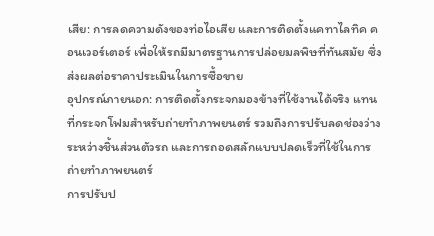เสีย: การลดความดังของท่อไอเสีย และการติดตั้งแคทาไลทิค คอนเวอร์เตอร์ เพื่อให้รถมีมาตรฐานการปล่อยมลพิษที่ทันสมัย ซึ่งส่งผลต่อราคาประเมินในการซื้อขาย
อุปกรณ์ภายนอก: การติดตั้งกระจกมองข้างที่ใช้งานได้จริง แทนที่กระจกโฟมสำหรับถ่ายทำภาพยนตร์ รวมถึงการปรับลดช่องว่างระหว่างชิ้นส่วนตัวรถ และการถอดสลักแบบปลดเร็วที่ใช้ในการถ่ายทำภาพยนตร์
การปรับป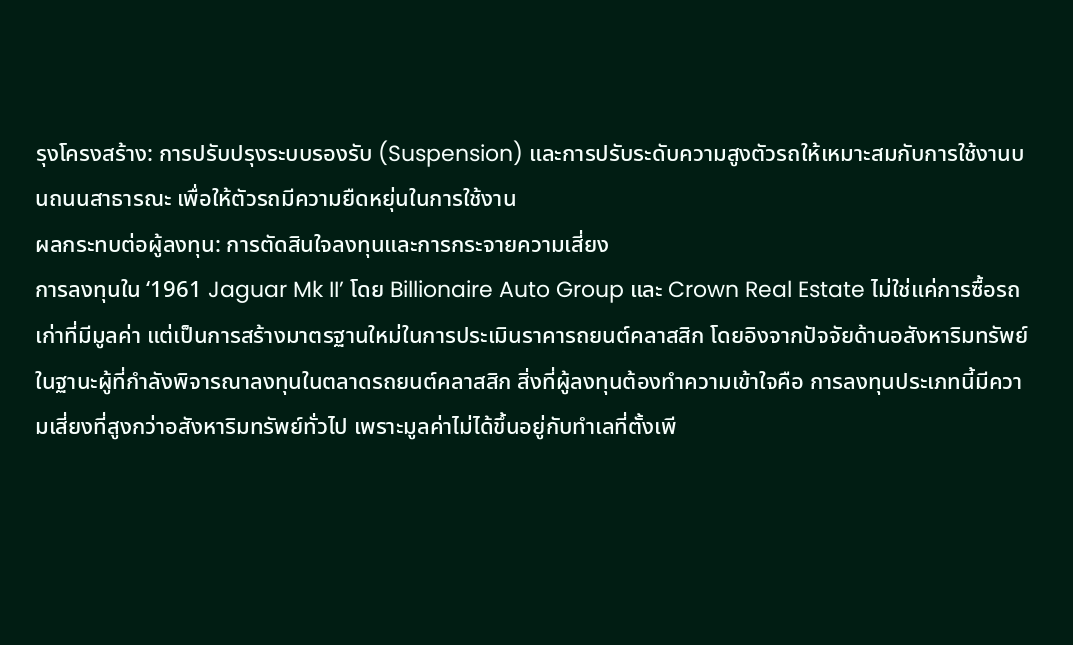รุงโครงสร้าง: การปรับปรุงระบบรองรับ (Suspension) และการปรับระดับความสูงตัวรถให้เหมาะสมกับการใช้งานบนถนนสาธารณะ เพื่อให้ตัวรถมีความยืดหยุ่นในการใช้งาน
ผลกระทบต่อผู้ลงทุน: การตัดสินใจลงทุนและการกระจายความเสี่ยง
การลงทุนใน ‘1961 Jaguar Mk II’ โดย Billionaire Auto Group และ Crown Real Estate ไม่ใช่แค่การซื้อรถเก่าที่มีมูลค่า แต่เป็นการสร้างมาตรฐานใหม่ในการประเมินราคารถยนต์คลาสสิก โดยอิงจากปัจจัยด้านอสังหาริมทรัพย์
ในฐานะผู้ที่กำลังพิจารณาลงทุนในตลาดรถยนต์คลาสสิก สิ่งที่ผู้ลงทุนต้องทำความเข้าใจคือ การลงทุนประเภทนี้มีความเสี่ยงที่สูงกว่าอสังหาริมทรัพย์ทั่วไป เพราะมูลค่าไม่ได้ขึ้นอยู่กับทำเลที่ตั้งเพี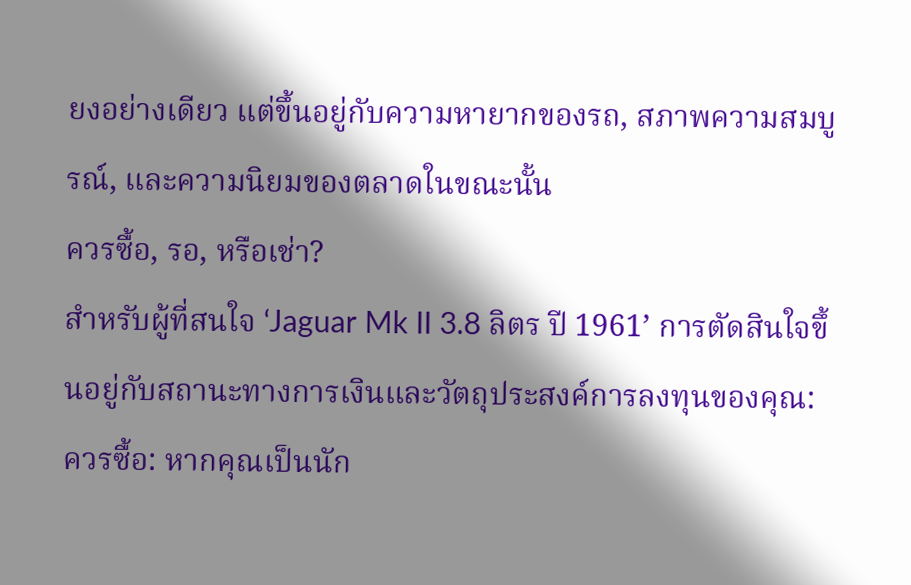ยงอย่างเดียว แต่ขึ้นอยู่กับความหายากของรถ, สภาพความสมบูรณ์, และความนิยมของตลาดในขณะนั้น
ควรซื้อ, รอ, หรือเช่า?
สำหรับผู้ที่สนใจ ‘Jaguar Mk II 3.8 ลิตร ปี 1961’ การตัดสินใจขึ้นอยู่กับสถานะทางการเงินและวัตถุประสงค์การลงทุนของคุณ:
ควรซื้อ: หากคุณเป็นนัก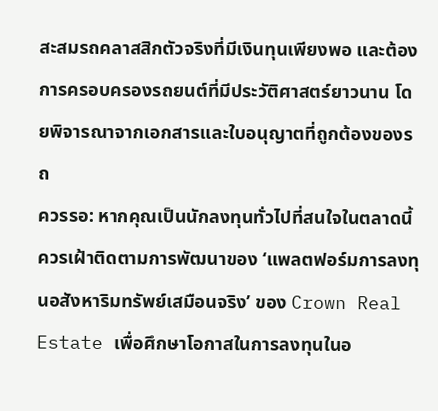สะสมรถคลาสสิกตัวจริงที่มีเงินทุนเพียงพอ และต้องการครอบครองรถยนต์ที่มีประวัติศาสตร์ยาวนาน โดยพิจารณาจากเอกสารและใบอนุญาตที่ถูกต้องของรถ
ควรรอ: หากคุณเป็นนักลงทุนทั่วไปที่สนใจในตลาดนี้ ควรเฝ้าติดตามการพัฒนาของ ‘แพลตฟอร์มการลงทุนอสังหาริมทรัพย์เสมือนจริง’ ของ Crown Real Estate เพื่อศึกษาโอกาสในการลงทุนในอ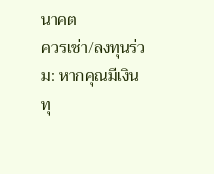นาคต
ควรเช่า/ลงทุนร่วม: หากคุณมีเงินทุ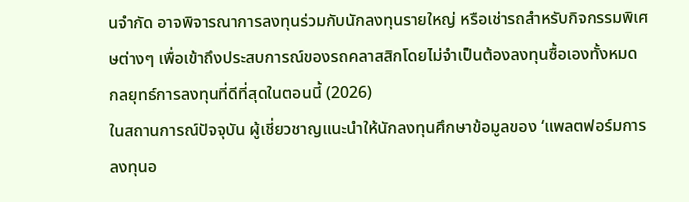นจำกัด อาจพิจารณาการลงทุนร่วมกับนักลงทุนรายใหญ่ หรือเช่ารถสำหรับกิจกรรมพิเศษต่างๆ เพื่อเข้าถึงประสบการณ์ของรถคลาสสิกโดยไม่จำเป็นต้องลงทุนซื้อเองทั้งหมด
กลยุทธ์การลงทุนที่ดีที่สุดในตอนนี้ (2026)
ในสถานการณ์ปัจจุบัน ผู้เชี่ยวชาญแนะนำให้นักลงทุนศึกษาข้อมูลของ ‘แพลตฟอร์มการลงทุนอ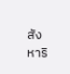สังหาริ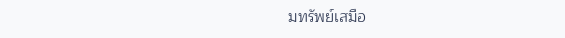มทรัพย์เสมือ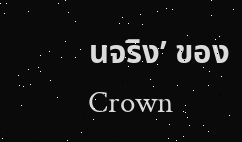นจริง’ ของ Crown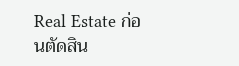Real Estate ก่อนตัดสิน